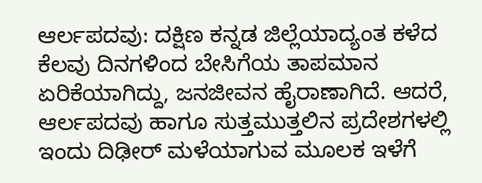ಆರ್ಲಪದವು: ದಕ್ಷಿಣ ಕನ್ನಡ ಜಿಲ್ಲೆಯಾದ್ಯಂತ ಕಳೆದ ಕೆಲವು ದಿನಗಳಿಂದ ಬೇಸಿಗೆಯ ತಾಪಮಾನ ಏರಿಕೆಯಾಗಿದ್ದು, ಜನಜೀವನ ಹೈರಾಣಾಗಿದೆ. ಆದರೆ, ಆರ್ಲಪದವು ಹಾಗೂ ಸುತ್ತಮುತ್ತಲಿನ ಪ್ರದೇಶಗಳಲ್ಲಿ ಇಂದು ದಿಢೀರ್ ಮಳೆಯಾಗುವ ಮೂಲಕ ಇಳೆಗೆ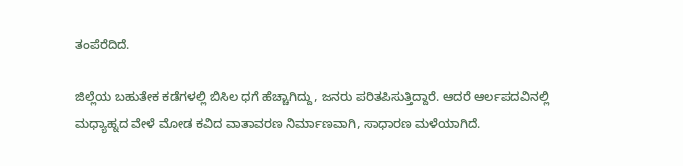ತಂಪೆರೆದಿದೆ.

ಜಿಲ್ಲೆಯ ಬಹುತೇಕ ಕಡೆಗಳಲ್ಲಿ ಬಿಸಿಲ ಧಗೆ ಹೆಚ್ಚಾಗಿದ್ದು, ಜನರು ಪರಿತಪಿಸುತ್ತಿದ್ದಾರೆ. ಆದರೆ ಆರ್ಲಪದವಿನಲ್ಲಿ ಮಧ್ಯಾಹ್ನದ ವೇಳೆ ಮೋಡ ಕವಿದ ವಾತಾವರಣ ನಿರ್ಮಾಣವಾಗಿ, ಸಾಧಾರಣ ಮಳೆಯಾಗಿದೆ.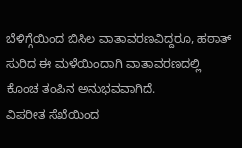ಬೆಳಿಗ್ಗೆಯಿಂದ ಬಿಸಿಲ ವಾತಾವರಣವಿದ್ದರೂ, ಹಠಾತ್ ಸುರಿದ ಈ ಮಳೆಯಿಂದಾಗಿ ವಾತಾವರಣದಲ್ಲಿ ಕೊಂಚ ತಂಪಿನ ಅನುಭವವಾಗಿದೆ.
ವಿಪರೀತ ಸೆಖೆಯಿಂದ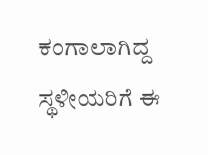ಕಂಗಾಲಾಗಿದ್ದ ಸ್ಥಳೀಯರಿಗೆ ಈ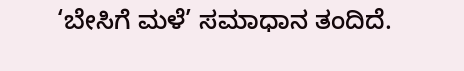‘ಬೇಸಿಗೆ ಮಳೆ’ ಸಮಾಧಾನ ತಂದಿದೆ.